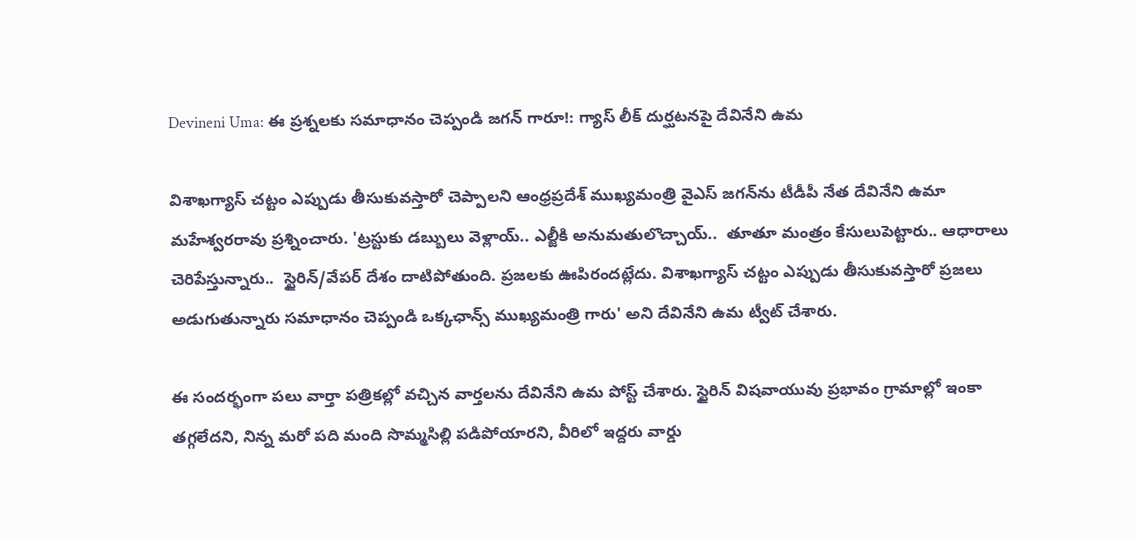Devineni Uma: ఈ ప్రశ్నలకు సమాధానం చెప్పండి జగన్‌ గారూ!: గ్యాస్‌ లీక్‌ దుర్ఘటనపై దేవినేని ఉమ

విశాఖగ్యాస్ చట్టం ఎప్పుడు తీసుకువస్తారో చెప్పాలని ఆంధ్రప్రదేశ్ ముఖ్యమంత్రి వైఎస్‌ జగన్‌ను టీడీపీ నేత దేవినేని ఉమా మహేశ్వరరావు ప్రశ్నించారు. 'ట్రస్టుకు డబ్బులు వెళ్లాయ్.. ఎల్జీకి అనుమతులొచ్చాయ్..  తూతూ మంత్రం కేసులుపెట్టారు.. ఆధారాలు చెరిపేస్తున్నారు..  స్టైరిన్/వేపర్ దేశం దాటిపోతుంది. ప్రజలకు ఊపిరందట్లేదు. విశాఖగ్యాస్ చట్టం ఎప్పుడు తీసుకువస్తారో ప్రజలు అడుగుతున్నారు సమాధానం చెప్పండి ఒక్కఛాన్స్ ముఖ్యమంత్రి గారు' అని దేవినేని ఉమ ట్వీట్ చేశారు.

ఈ సందర్భంగా పలు వార్తా పత్రికల్లో వచ్చిన వార్తలను దేవినేని ఉమ పోస్ట్ చేశారు. స్టైరిన్‌ విషవాయువు ప్రభావం గ్రామాల్లో ఇంకా తగ్గలేదని, నిన్న మరో పది మంది సొమ్మసిల్లి పడిపోయారని, వీరిలో ఇద్దరు వార్డు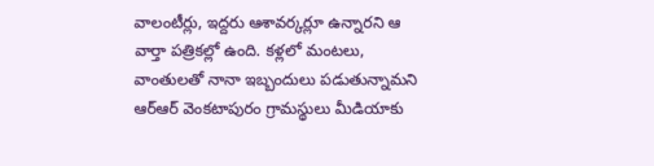వాలంటీర్లు, ఇద్దరు ఆశావర్కర్లూ ఉన్నారని ఆ వార్తా పత్రికల్లో ఉంది. కళ్లలో మంటలు, వాంతులతో నానా ఇబ్బందులు పడుతున్నామని ఆర్‌ఆర్ వెంకటాపురం గ్రామస్థులు మీడియాకు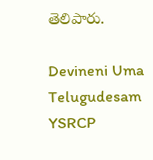తెలిపారు.

Devineni Uma
Telugudesam
YSRCP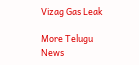Vizag Gas Leak

More Telugu News